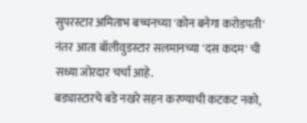सुपरस्टार अमिताभ बच्चनच्या 'कोन बनेगा करोडपती' नंतर आता बॉलीवुडस्टार सलमानच्या 'दस कदम' ची सध्या जोरदार चर्चा आहे.
बड्यास्टारचे बडे नखरे सहन करण्याची कटकट नको,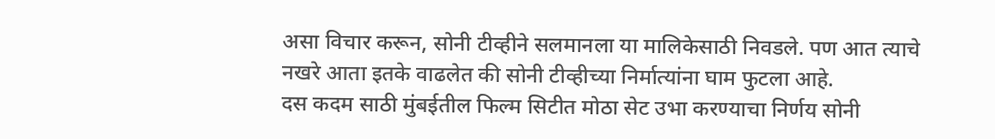असा विचार करून, सोनी टीव्हीने सलमानला या मालिकेसाठी निवडले. पण आत त्याचे नखरे आता इतके वाढलेत की सोनी टीव्हीच्या निर्मात्यांना घाम फुटला आहे.
दस कदम साठी मुंबईतील फिल्म सिटीत मोठा सेट उभा करण्याचा निर्णय सोनी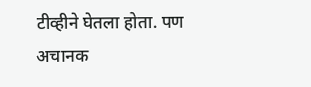टीव्हीने घेतला होता. पण अचानक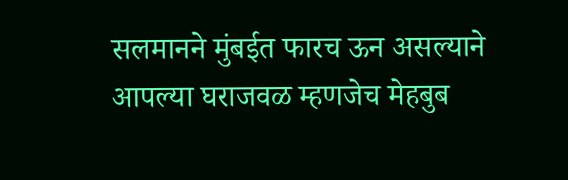सलमानने मुंबईत फारच ऊन असल्याने आपल्या घराजवळ म्हणजेच मेहबुब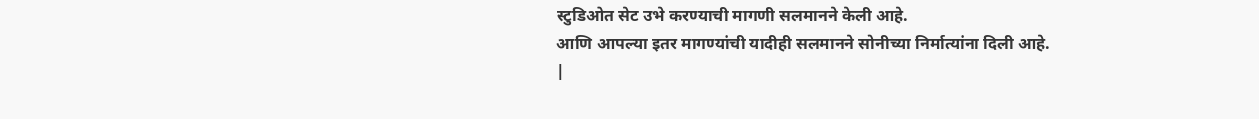स्टुडिओत सेट उभे करण्याची मागणी सलमानने केली आहे.
आणि आपल्या इतर मागण्यांची यादीही सलमानने सोनीच्या निर्मात्यांना दिली आहे.
|